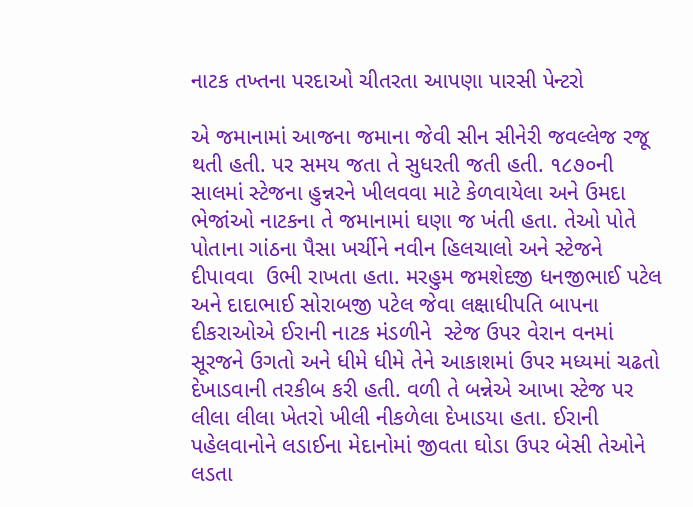નાટક તખ્તના પરદાઓ ચીતરતા આપણા પારસી પેન્ટરો

એ જમાનામાં આજના જમાના જેવી સીન સીનેરી જવલ્લેજ રજૂ થતી હતી. પર સમય જતા તે સુધરતી જતી હતી. ૧૮૭૦ની સાલમાં સ્ટેજના હુન્નરને ખીલવવા માટે કેળવાયેલા અને ઉમદા ભેજાંઓ નાટકના તે જમાનામાં ઘણા જ ખંતી હતા. તેઓ પોતે પોતાના ગાંઠના પૈસા ખર્ચીને નવીન હિલચાલો અને સ્ટેજને દીપાવવા  ઉભી રાખતા હતા. મરહુમ જમશેદજી ધનજીભાઈ પટેલ અને દાદાભાઈ સોરાબજી પટેલ જેવા લક્ષાધીપતિ બાપના દીકરાઓએ ઈરાની નાટક મંડળીને  સ્ટેજ ઉપર વેરાન વનમાં સૂરજને ઉગતો અને ધીમે ધીમે તેને આકાશમાં ઉપર મધ્યમાં ચઢતો દેખાડવાની તરકીબ કરી હતી. વળી તે બન્નેએ આખા સ્ટેજ પર લીલા લીલા ખેતરો ખીલી નીકળેલા દેખાડયા હતા. ઈરાની પહેલવાનોને લડાઈના મેદાનોમાં જીવતા ઘોડા ઉપર બેસી તેઓને લડતા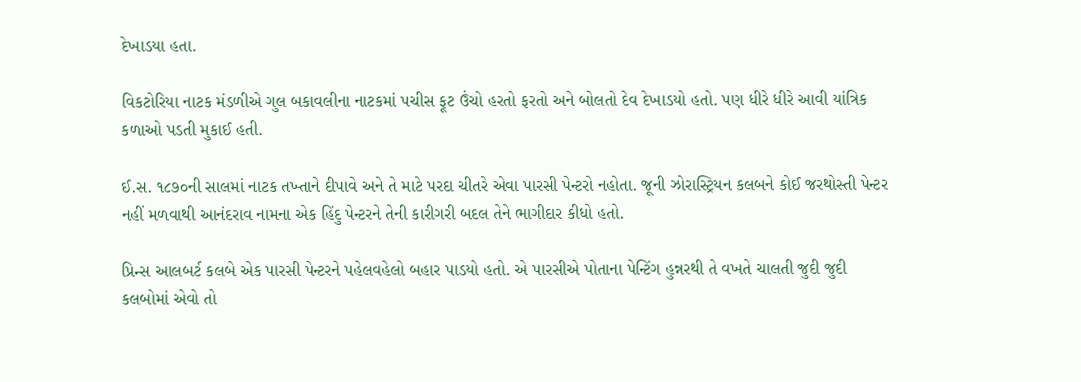દેખાડયા હતા.

વિકટોરિયા નાટક મંડળીએ ગુલ બકાવલીના નાટકમાં પચીસ ફૂટ ઉંચો હરતો ફરતો અને બોલતો દેવ દેખાડયો હતો. પણ ધીરે ધીરે આવી યાંત્રિક કળાઓ પડતી મુકાઈ હતી.

ઈ.સ. ૧૮૭૦ની સાલમાં નાટક તખ્તાને દીપાવે અને તે માટે પરદા ચીતરે એવા પારસી પેન્ટરો નહોતા. જૂની ઝોરાસ્ટ્રિયન કલબને કોઈ જરથોસ્તી પેન્ટર નહીં મળવાથી આનંદરાવ નામના એક હિંદુ પેન્ટરને તેની કારીગરી બદલ તેને ભાગીદાર કીધો હતો.

પ્રિન્સ આલબર્ટ કલબે એક પારસી પેન્ટરને પહેલવહેલો બહાર પાડયો હતો. એ પારસીએ પોતાના પેન્ટિંગ હુન્નરથી તે વખતે ચાલતી જુદી જુદી કલબોમાં એવો તો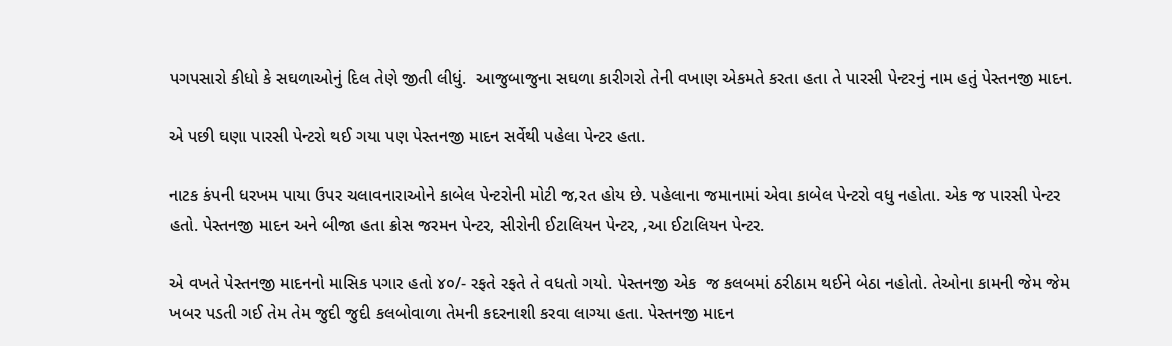પગપસારો કીધો કે સઘળાઓનું દિલ તેણે જીતી લીધું.  આજુબાજુના સઘળા કારીગરો તેની વખાણ એકમતે કરતા હતા તે પારસી પેન્ટરનું નામ હતું પેસ્તનજી માદન.

એ પછી ઘણા પારસી પેન્ટરો થઈ ગયા પણ પેસ્તનજી માદન સર્વેથી પહેલા પેન્ટર હતા.

નાટક કંપની ધરખમ પાયા ઉપર ચલાવનારાઓને કાબેલ પેન્ટરોની મોટી જ‚રત હોય છે. પહેલાના જમાનામાં એવા કાબેલ પેન્ટરો વધુ નહોતા. એક જ પારસી પેન્ટર હતો. પેસ્તનજી માદન અને બીજા હતા ક્રોસ જરમન પેન્ટર, સીરોની ઈટાલિયન પેન્ટર, ‚આ ઈટાલિયન પેન્ટર.

એ વખતે પેસ્તનજી માદનનો માસિક પગાર હતો ૪૦/- રફતે રફતે તે વધતો ગયો. પેસ્તનજી એક  જ કલબમાં ઠરીઠામ થઈને બેઠા નહોતો. તેઓના કામની જેમ જેમ ખબર પડતી ગઈ તેમ તેમ જુદી જુદી કલબોવાળા તેમની કદરનાશી કરવા લાગ્યા હતા. પેસ્તનજી માદન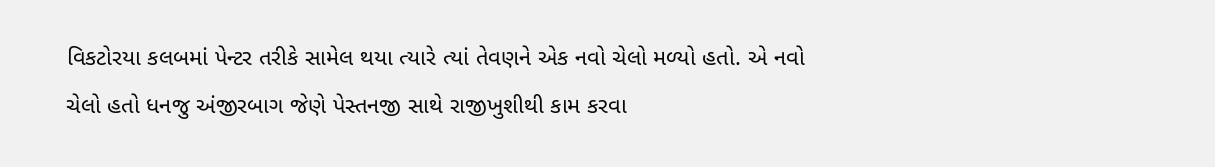વિકટોરયા કલબમાં પેન્ટર તરીકે સામેલ થયા ત્યારે ત્યાં તેવણને એક નવો ચેલો મળ્યો હતો. એ નવો ચેલો હતો ધનજુ અંજીરબાગ જેણે પેસ્તનજી સાથે રાજીખુશીથી કામ કરવા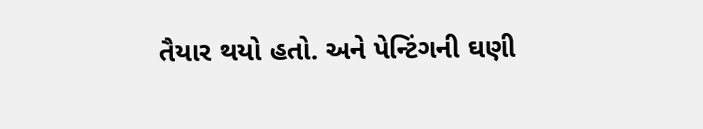તૈયાર થયો હતો. અને પેન્ટિંગની ઘણી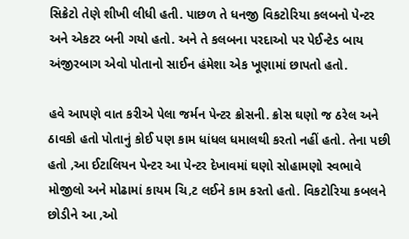સિક્રેટો તેણે શીખી લીધી હતી. પાછળ તે ધનજી વિકટોરિયા કલબનો પેન્ટર અને એકટર બની ગયો હતો. અને તે કલબના પરદાઓ પર પેઈન્ટેડ બાય અંજીરબાગ એવો પોતાનો સાઈન હંમેશા એક ખૂણામાં છાપતો હતો.

હવે આપણે વાત કરીએ પેલા જર્મન પેન્ટર ક્રોસની. ક્રોસ ઘણો જ ઠરેલ અને ઠાવકો હતો પોતાનું કોઈ પણ કામ ધાંધલ ધમાલથી કરતો નહીં હતો. તેના પછી હતો ‚આ ઈટાલિયન પેન્ટર આ પેન્ટર દેખાવમાં ઘણો સોહામણો સ્વભાવે મોજીલો અને મોઢામાં કાયમ ચિ‚ટ લઈને કામ કરતો હતો. વિકટોરિયા કબલને છોડીને આ ‚ઓ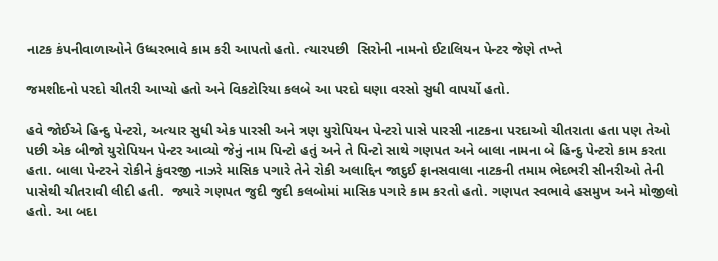નાટક કંપનીવાળાઓને ઉધ્ધરભાવે કામ કરી આપતો હતો. ત્યારપછી  સિરોની નામનો ઈટાલિયન પેન્ટર જેણે તખ્તે

જમશીદનો પરદો ચીતરી આપ્યો હતો અને વિકટોરિયા કલબે આ પરદો ઘણા વરસો સુધી વાપર્યો હતો.

હવે જોઈએ હિન્દુ પેન્ટરો, અત્યાર સુધી એક પારસી અને ત્રણ યુરોપિયન પેન્ટરો પાસે પારસી નાટકના પરદાઓ ચીતરાતા હતા પણ તેઓ પછી એક બીજો યુરોપિયન પેન્ટર આવ્યો જેનું નામ પિન્ટો હતું અને તે પિન્ટો સાથે ગણપત અને બાલા નામના બે હિન્દુ પેન્ટરો કામ કરતા હતા. બાલા પેન્ટરને રોકીને કુંવરજી નાઝરે માસિક પગારે તેને રોકી અલાદ્દિન જાદુઈ ફાનસવાલા નાટકની તમામ ભેદભરી સીનરીઓ તેની પાસેથી ચીતરાવી લીદી હતી.  જ્યારે ગણપત જુદી જુદી કલબોમાં માસિક પગારે કામ કરતો હતો. ગણપત સ્વભાવે હસમુખ અને મોજીલો હતો. આ બદા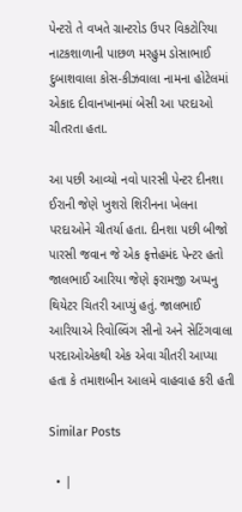પેન્ટરો તે વખતે ગ્રાન્ટરોડ ઉપર વિકટોરિયા નાટકશાળાની પાછળ મરહુમ ડોસાભાઈ દુબાશવાલા કોસ-કીઝવાલા નામના હોટેલમાં એકાદ દીવાનખાનમાં બેસી આ પરદાઓ ચીતરતા હતા.

આ પછી આવ્યો નવો પારસી પેન્ટર દીનશા ઈરાની જેણે ખુશરો શિરીનના ખેલના પરદાઓને ચીતર્યા હતા. દીનશા પછી બીજો પારસી જવાન જે એક ફત્તેહમંદ પેન્ટર હતો જાલભાઈ આરિયા જેણે ફરામજી અપ્પનુ થિયેટર ચિતરી આપ્યું હતું. જાલભાઈ આરિયાએ રિવોલ્વિંગ સીનો અને સેટિંગવાલા પરદાઓએકથી એક એવા ચીતરી આપ્યા હતા કે તમાશબીન આલમે વાહવાહ કરી હતી

Similar Posts

  • |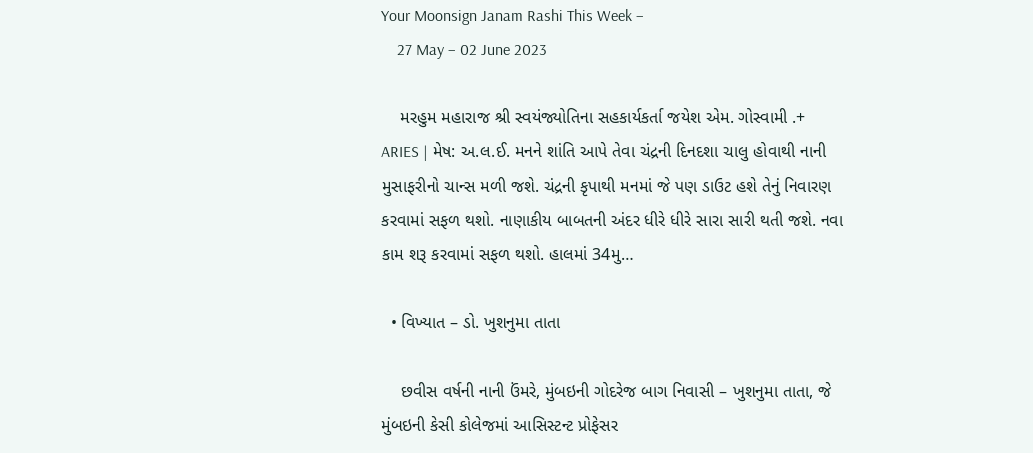Your Moonsign Janam Rashi This Week –
    27 May – 02 June 2023

    મરહુમ મહારાજ શ્રી સ્વયંજ્યોતિના સહકાર્યકર્તા જયેશ એમ. ગોસ્વામી .+ ARIES | મેષ: અ.લ.ઈ. મનને શાંતિ આપે તેવા ચંદ્રની દિનદશા ચાલુ હોવાથી નાની મુસાફરીનો ચાન્સ મળી જશે. ચંદ્રની કૃપાથી મનમાં જે પણ ડાઉટ હશે તેનું નિવારણ કરવામાં સફળ થશો. નાણાકીય બાબતની અંદર ધીરે ધીરે સારા સારી થતી જશે. નવા કામ શરૂ કરવામાં સફળ થશો. હાલમાં 34મુ…

  • વિખ્યાત – ડો. ખુશનુમા તાતા

    છવીસ વર્ષની નાની ઉંમરે, મુંબઇની ગોદરેજ બાગ નિવાસી – ખુશનુમા તાતા, જે મુંબઇની કેસી કોલેજમાં આસિસ્ટન્ટ પ્રોફેસર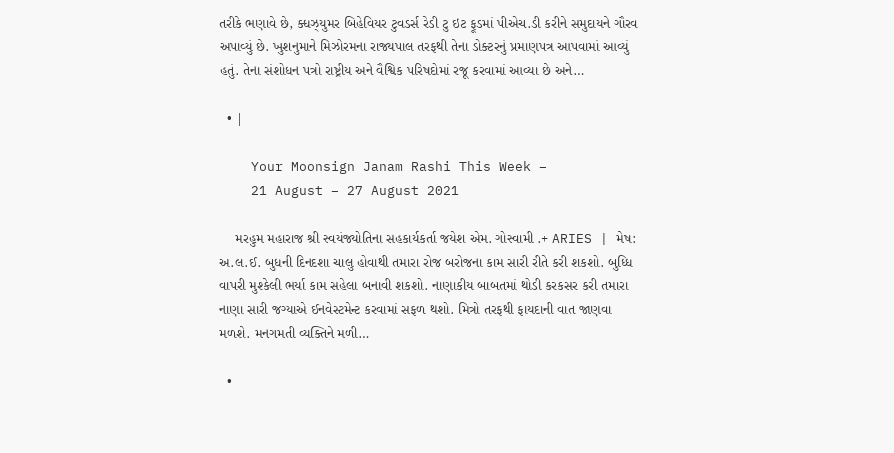તરીકે ભણાવે છે, ક્ધઝ્યુમર બિહેવિયર ટુવડર્સ રેડી ટુ ઇટ ફૂડમાં પીએચ.ડી કરીને સમુદાયને ગૌરવ અપાવ્યું છે. ખુશનુમાને મિઝોરમના રાજ્યપાલ તરફથી તેના ડોક્ટરનું પ્રમાણપત્ર આપવામાં આવ્યું હતું. તેના સંશોધન પત્રો રાષ્ટ્રીય અને વૈશ્વિક પરિષદોમાં રજૂ કરવામાં આવ્યા છે અને…

  • |

    Your Moonsign Janam Rashi This Week –
    21 August – 27 August 2021

    મરહુમ મહારાજ શ્રી સ્વયંજ્યોતિના સહકાર્યકર્તા જયેશ એમ. ગોસ્વામી .+ ARIES | મેષ: અ.લ.ઈ. બુધની દિનદશા ચાલુ હોવાથી તમારા રોજ બરોજના કામ સારી રીતે કરી શકશો. બુધ્ધિ વાપરી મુશ્કેલી ભર્યા કામ સહેલા બનાવી શકશો. નાણાકીય બાબતમાં થોડી કરકસર કરી તમારા નાણા સારી જગ્યાએ ઈનવેસ્ટમેન્ટ કરવામાં સફળ થશો. મિત્રો તરફથી ફાયદાની વાત જાણવા મળશે. મનગમતી વ્યક્તિને મળી…

  •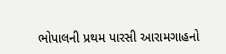ભોપાલની પ્રથમ પારસી આરામગાહનો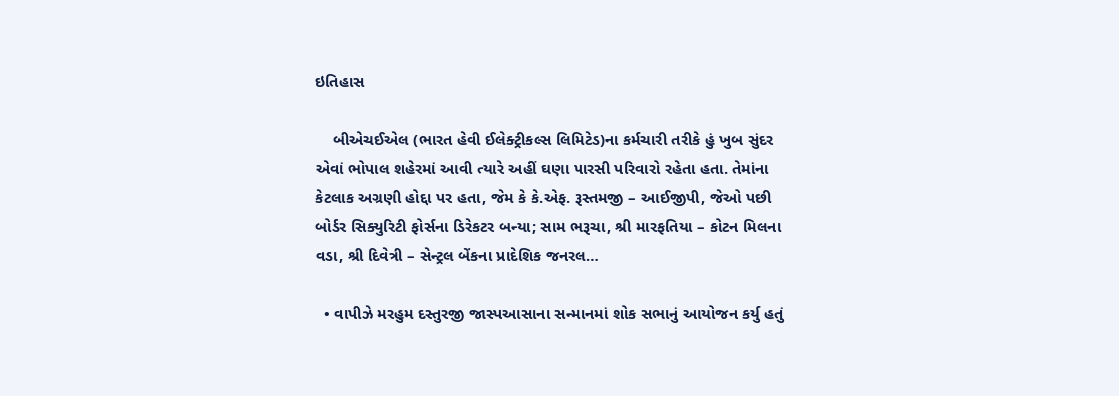ઇતિહાસ

    બીએચઈએલ (ભારત હેવી ઈલેક્ટ્રીકલ્સ લિમિટેડ)ના કર્મચારી તરીકે હું ખુબ સુંદર એવાં ભોપાલ શહેરમાં આવી ત્યારે અહીં ઘણા પારસી પરિવારો રહેતા હતા. તેમાંના કેટલાક અગ્રણી હોદ્દા પર હતા, જેમ કે કે.એફ. રૂસ્તમજી – આઈજીપી, જેઓ પછી બોર્ડર સિક્યુરિટી ફોર્સના ડિરેકટર બન્યા; સામ ભરૂચા, શ્રી મારફતિયા – કોટન મિલના વડા, શ્રી દિવેત્રી – સેન્ટ્રલ બેંકના પ્રાદેશિક જનરલ…

  • વાપીઝે મરહુમ દસ્તુરજી જાસ્પઆસાના સન્માનમાં શોક સભાનું આયોજન કર્યુ હતું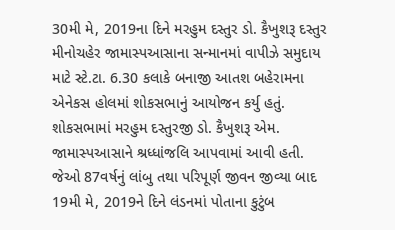30મી મે, 2019ના દિને મરહુમ દસ્તુર ડો. કૈખુશરૂ દસ્તુર મીનોચહેર જામાસ્પઆસાના સન્માનમાં વાપીઝે સમુદાય માટે સ્ટે.ટા. 6.30 કલાકે બનાજી આતશ બહેરામના એનેકસ હોલમાં શોકસભાનું આયોજન કર્યુ હતું. શોકસભામાં મરહુમ દસ્તુરજી ડો. કૈખુશરૂ એમ. જામાસ્પઆસાને શ્રધ્ધાંજલિ આપવામાં આવી હતી. જેઓ 87વર્ષનું લાંબુ તથા પરિપૂર્ણ જીવન જીવ્યા બાદ 19મી મે, 2019ને દિને લંડનમાં પોતાના કુટુંબ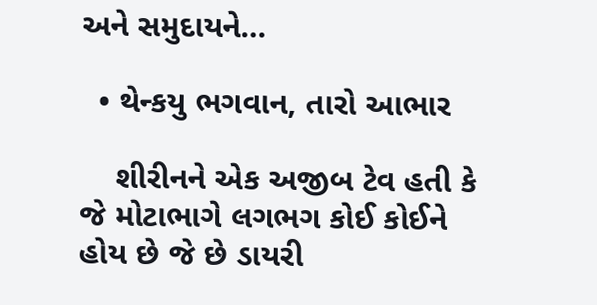અને સમુદાયને…

  • થેન્કયુ ભગવાન, તારો આભાર

    શીરીનને એક અજીબ ટેવ હતી કે જે મોટાભાગે લગભગ કોઈ કોઈને હોય છે જે છે ડાયરી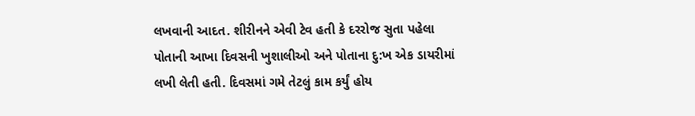લખવાની આદત. શીરીનને એવી ટેવ હતી કે દરરોજ સુતા પહેલા પોતાની આખા દિવસની ખુશાલીઓ અને પોતાના દુ:ખ એક ડાયરીમાં લખી લેતી હતી. દિવસમાં ગમે તેટલું કામ કર્યું હોય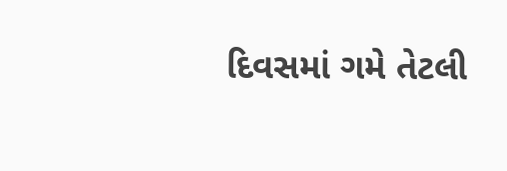દિવસમાં ગમે તેટલી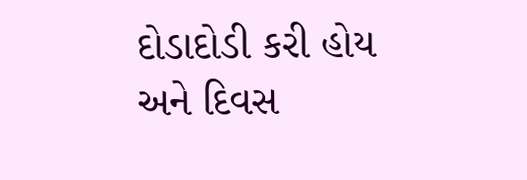દોડાદોડી કરી હોય અને દિવસ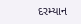દરમ્યાન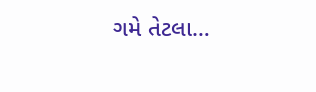ગમે તેટલા…